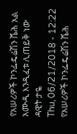የአሠሪዎች ኮንፌዴሬሽን ሼሕ አል አሙዲ እንዲፈቱ ሊጠይቅ ነው
ዳዊት ታዬ
Thu, 06/21/2018 - 12:22
የአሠሪዎች ኮንፌዴሬሽን ሼሕ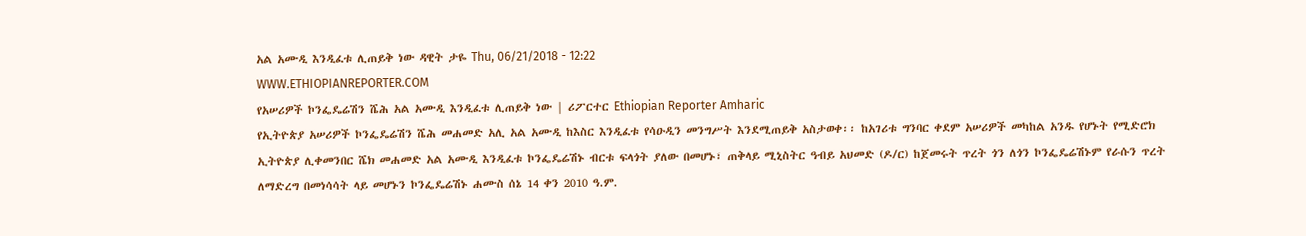አል አሙዲ እንዲፈቱ ሊጠይቅ ነው ዳዊት ታዬ Thu, 06/21/2018 - 12:22
WWW.ETHIOPIANREPORTER.COM
የአሠሪዎች ኮንፌዴሬሽን ሼሕ አል አሙዲ እንዲፈቱ ሊጠይቅ ነው | ሪፖርተር Ethiopian Reporter Amharic
የኢትዮጵያ አሠሪዎች ኮንፌዴሬሽን ሼሕ መሐመድ አሊ አል አሙዲ ከእስር እንዲፈቱ የሳዑዲን መንግሥት እንደሚጠይቅ አስታወቀ፡፡ ከአገሪቱ ግንባር ቀደም አሠሪዎች መካከል አንዱ የሆኑት የሚድሮክ ኢትዮጵያ ሊቀመንበር ሼክ መሐመድ አል አሙዲ እንዲፈቱ ኮንፌዴሬሽኑ ብርቱ ፍላጎት ያለው በመሆኑ፣ ጠቅላይ ሚኒስትር ዓብይ አህመድ (ዶ/ር) ከጀመሩት ጥረት ጎን ለጎን ኮንፌዴሬሽኑም የራሱን ጥረት ለማድረግ በመነሳሳት ላይ መሆኑን ኮንፌዴሬሽኑ ሐሙስ ሰኔ 14 ቀን 2010 ዓ.ም.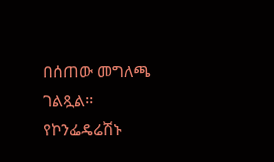በሰጠው መግለጫ ገልጿል፡፡ የኮንፌዴሬሽኑ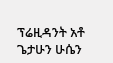ፕሬዚዳንት አቶ ጌታሁን ሁሴን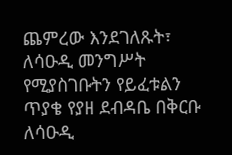ጨምረው እንደገለጹት፣ ለሳዑዲ መንግሥት የሚያስገቡትን የይፈቱልን ጥያቄ የያዘ ደብዳቤ በቅርቡ ለሳዑዲ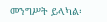መንግሥት ይላካል፡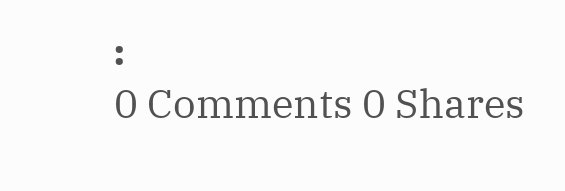፡
0 Comments 0 Shares